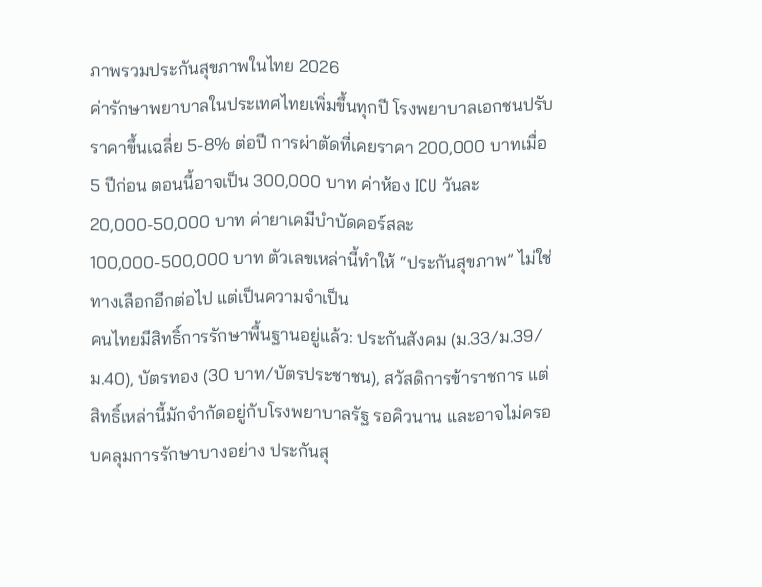ภาพรวมประกันสุขภาพในไทย 2026
ค่ารักษาพยาบาลในประเทศไทยเพิ่มขึ้นทุกปี โรงพยาบาลเอกชนปรับราคาขึ้นเฉลี่ย 5-8% ต่อปี การผ่าตัดที่เคยราคา 200,000 บาทเมื่อ 5 ปีก่อน ตอนนี้อาจเป็น 300,000 บาท ค่าห้อง ICU วันละ 20,000-50,000 บาท ค่ายาเคมีบำบัดคอร์สละ 100,000-500,000 บาท ตัวเลขเหล่านี้ทำให้ “ประกันสุขภาพ” ไม่ใช่ทางเลือกอีกต่อไป แต่เป็นความจำเป็น
คนไทยมีสิทธิ์การรักษาพื้นฐานอยู่แล้ว: ประกันสังคม (ม.33/ม.39/ม.40), บัตรทอง (30 บาท/บัตรประชาชน), สวัสดิการข้าราชการ แต่สิทธิ์เหล่านี้มักจำกัดอยู่กับโรงพยาบาลรัฐ รอคิวนาน และอาจไม่ครอบคลุมการรักษาบางอย่าง ประกันสุ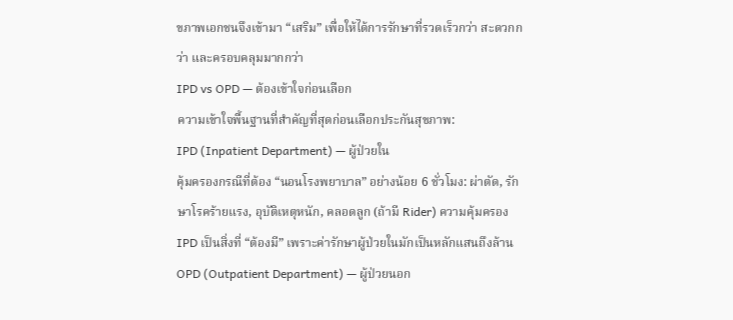ขภาพเอกชนจึงเข้ามา “เสริม” เพื่อให้ได้การรักษาที่รวดเร็วกว่า สะดวกกว่า และครอบคลุมมากกว่า
IPD vs OPD — ต้องเข้าใจก่อนเลือก
ความเข้าใจพื้นฐานที่สำคัญที่สุดก่อนเลือกประกันสุขภาพ:
IPD (Inpatient Department) — ผู้ป่วยใน
คุ้มครองกรณีที่ต้อง “นอนโรงพยาบาล” อย่างน้อย 6 ชั่วโมง: ผ่าตัด, รักษาโรคร้ายแรง, อุบัติเหตุหนัก, คลอดลูก (ถ้ามี Rider) ความคุ้มครอง IPD เป็นสิ่งที่ “ต้องมี” เพราะค่ารักษาผู้ป่วยในมักเป็นหลักแสนถึงล้าน
OPD (Outpatient Department) — ผู้ป่วยนอก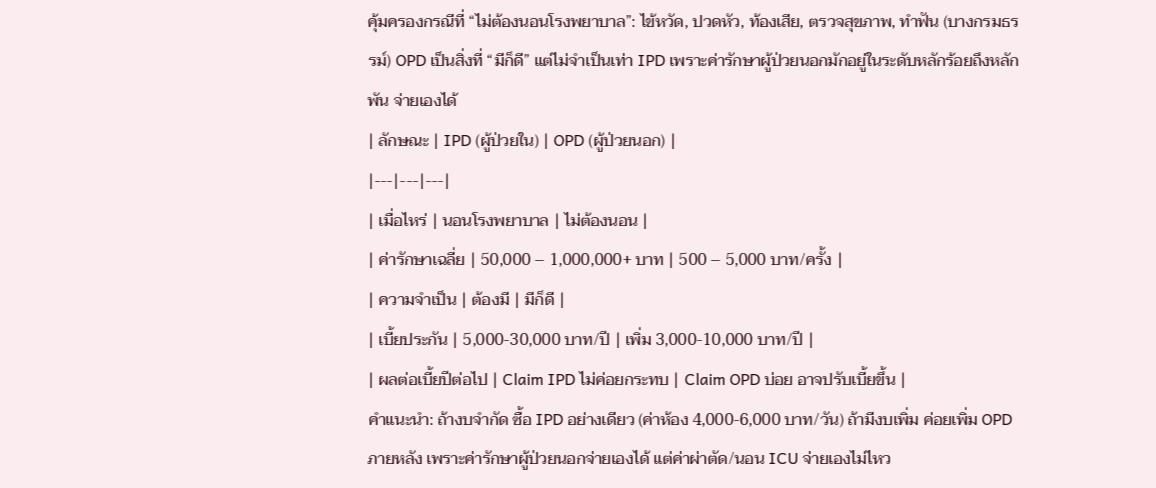คุ้มครองกรณีที่ “ไม่ต้องนอนโรงพยาบาล”: ไข้หวัด, ปวดหัว, ท้องเสีย, ตรวจสุขภาพ, ทำฟัน (บางกรมธรรม์) OPD เป็นสิ่งที่ “มีก็ดี” แต่ไม่จำเป็นเท่า IPD เพราะค่ารักษาผู้ป่วยนอกมักอยู่ในระดับหลักร้อยถึงหลักพัน จ่ายเองได้
| ลักษณะ | IPD (ผู้ป่วยใน) | OPD (ผู้ป่วยนอก) |
|---|---|---|
| เมื่อไหร่ | นอนโรงพยาบาล | ไม่ต้องนอน |
| ค่ารักษาเฉลี่ย | 50,000 – 1,000,000+ บาท | 500 – 5,000 บาท/ครั้ง |
| ความจำเป็น | ต้องมี | มีก็ดี |
| เบี้ยประกัน | 5,000-30,000 บาท/ปี | เพิ่ม 3,000-10,000 บาท/ปี |
| ผลต่อเบี้ยปีต่อไป | Claim IPD ไม่ค่อยกระทบ | Claim OPD บ่อย อาจปรับเบี้ยขึ้น |
คำแนะนำ: ถ้างบจำกัด ซื้อ IPD อย่างเดียว (ค่าห้อง 4,000-6,000 บาท/วัน) ถ้ามีงบเพิ่ม ค่อยเพิ่ม OPD ภายหลัง เพราะค่ารักษาผู้ป่วยนอกจ่ายเองได้ แต่ค่าผ่าตัด/นอน ICU จ่ายเองไม่ไหว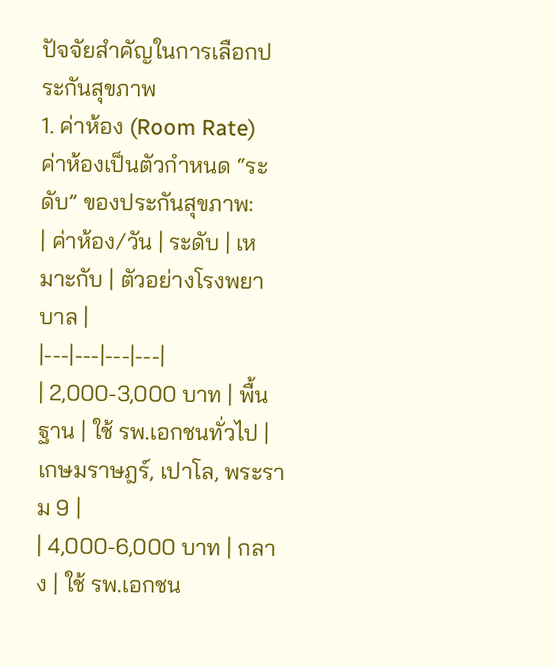ปัจจัยสำคัญในการเลือกประกันสุขภาพ
1. ค่าห้อง (Room Rate)
ค่าห้องเป็นตัวกำหนด “ระดับ” ของประกันสุขภาพ:
| ค่าห้อง/วัน | ระดับ | เหมาะกับ | ตัวอย่างโรงพยาบาล |
|---|---|---|---|
| 2,000-3,000 บาท | พื้นฐาน | ใช้ รพ.เอกชนทั่วไป | เกษมราษฎร์, เปาโล, พระราม 9 |
| 4,000-6,000 บาท | กลาง | ใช้ รพ.เอกชน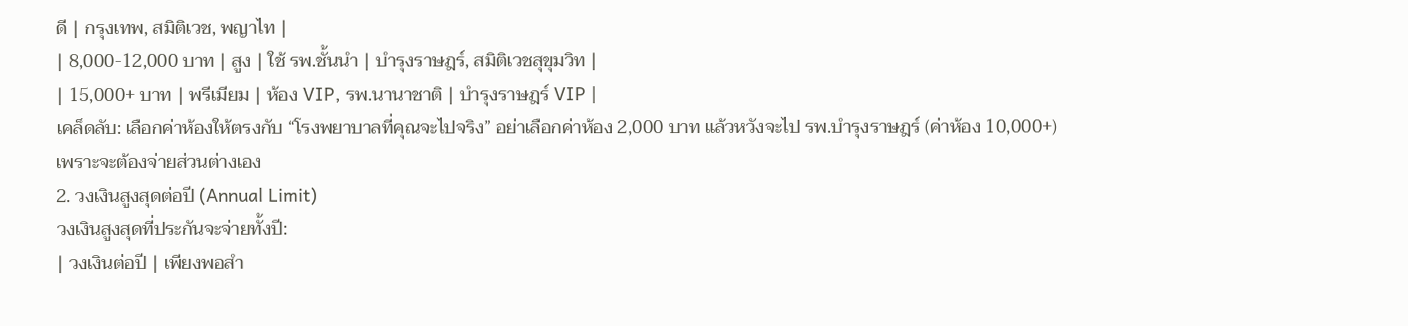ดี | กรุงเทพ, สมิติเวช, พญาไท |
| 8,000-12,000 บาท | สูง | ใช้ รพ.ชั้นนำ | บำรุงราษฎร์, สมิติเวชสุขุมวิท |
| 15,000+ บาท | พรีเมียม | ห้อง VIP, รพ.นานาชาติ | บำรุงราษฎร์ VIP |
เคล็ดลับ: เลือกค่าห้องให้ตรงกับ “โรงพยาบาลที่คุณจะไปจริง” อย่าเลือกค่าห้อง 2,000 บาท แล้วหวังจะไป รพ.บำรุงราษฎร์ (ค่าห้อง 10,000+) เพราะจะต้องจ่ายส่วนต่างเอง
2. วงเงินสูงสุดต่อปี (Annual Limit)
วงเงินสูงสุดที่ประกันจะจ่ายทั้งปี:
| วงเงินต่อปี | เพียงพอสำ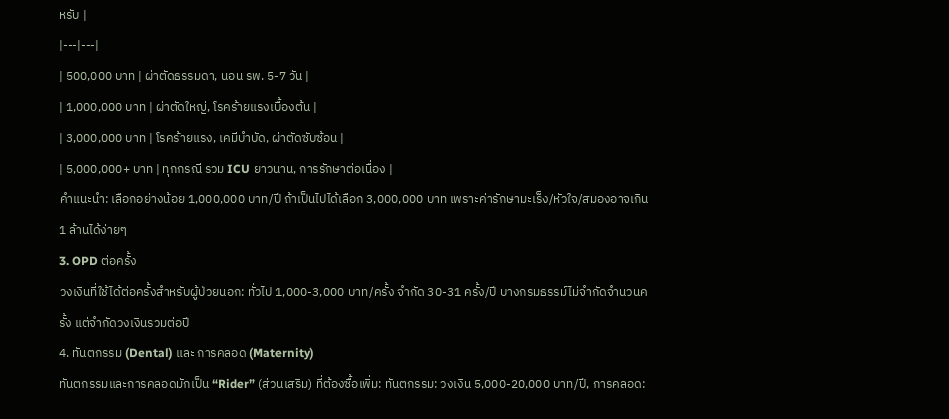หรับ |
|---|---|
| 500,000 บาท | ผ่าตัดธรรมดา, นอน รพ. 5-7 วัน |
| 1,000,000 บาท | ผ่าตัดใหญ่, โรคร้ายแรงเบื้องต้น |
| 3,000,000 บาท | โรคร้ายแรง, เคมีบำบัด, ผ่าตัดซับซ้อน |
| 5,000,000+ บาท | ทุกกรณี รวม ICU ยาวนาน, การรักษาต่อเนื่อง |
คำแนะนำ: เลือกอย่างน้อย 1,000,000 บาท/ปี ถ้าเป็นไปได้เลือก 3,000,000 บาท เพราะค่ารักษามะเร็ง/หัวใจ/สมองอาจเกิน 1 ล้านได้ง่ายๆ
3. OPD ต่อครั้ง
วงเงินที่ใช้ได้ต่อครั้งสำหรับผู้ป่วยนอก: ทั่วไป 1,000-3,000 บาท/ครั้ง จำกัด 30-31 ครั้ง/ปี บางกรมธรรม์ไม่จำกัดจำนวนครั้ง แต่จำกัดวงเงินรวมต่อปี
4. ทันตกรรม (Dental) และ การคลอด (Maternity)
ทันตกรรมและการคลอดมักเป็น “Rider” (ส่วนเสริม) ที่ต้องซื้อเพิ่ม: ทันตกรรม: วงเงิน 5,000-20,000 บาท/ปี, การคลอด: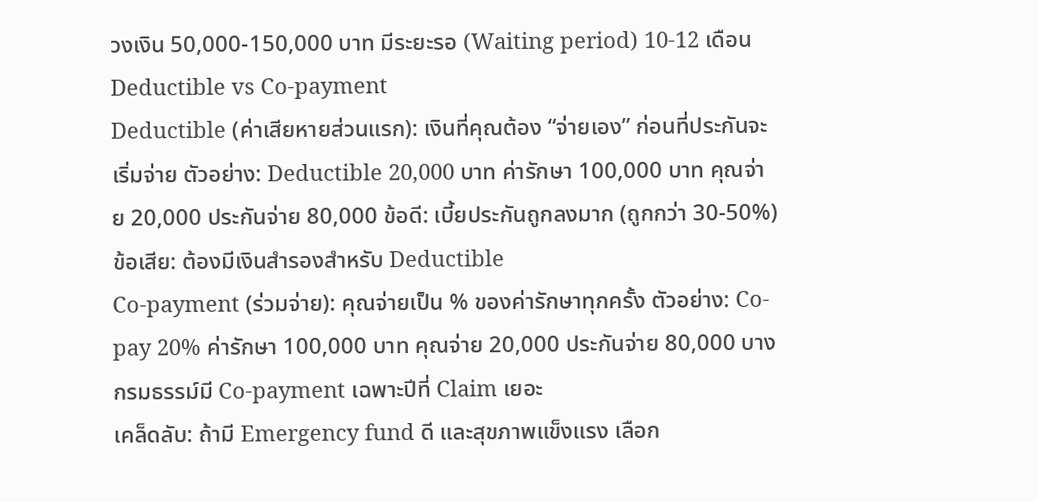วงเงิน 50,000-150,000 บาท มีระยะรอ (Waiting period) 10-12 เดือน
Deductible vs Co-payment
Deductible (ค่าเสียหายส่วนแรก): เงินที่คุณต้อง “จ่ายเอง” ก่อนที่ประกันจะเริ่มจ่าย ตัวอย่าง: Deductible 20,000 บาท ค่ารักษา 100,000 บาท คุณจ่าย 20,000 ประกันจ่าย 80,000 ข้อดี: เบี้ยประกันถูกลงมาก (ถูกกว่า 30-50%) ข้อเสีย: ต้องมีเงินสำรองสำหรับ Deductible
Co-payment (ร่วมจ่าย): คุณจ่ายเป็น % ของค่ารักษาทุกครั้ง ตัวอย่าง: Co-pay 20% ค่ารักษา 100,000 บาท คุณจ่าย 20,000 ประกันจ่าย 80,000 บางกรมธรรม์มี Co-payment เฉพาะปีที่ Claim เยอะ
เคล็ดลับ: ถ้ามี Emergency fund ดี และสุขภาพแข็งแรง เลือก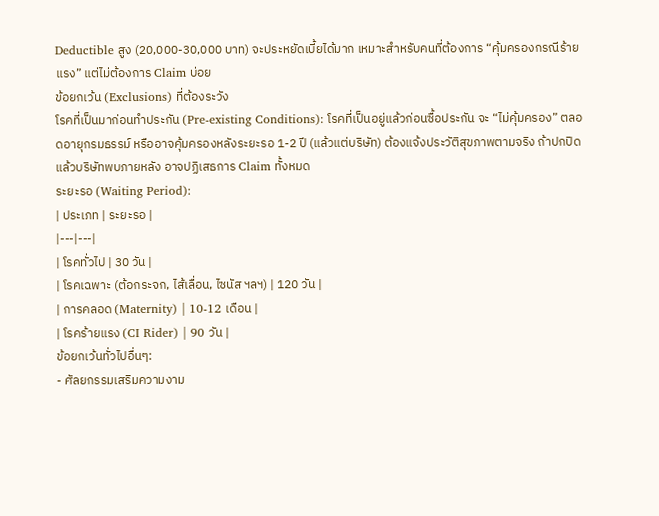Deductible สูง (20,000-30,000 บาท) จะประหยัดเบี้ยได้มาก เหมาะสำหรับคนที่ต้องการ “คุ้มครองกรณีร้ายแรง” แต่ไม่ต้องการ Claim บ่อย
ข้อยกเว้น (Exclusions) ที่ต้องระวัง
โรคที่เป็นมาก่อนทำประกัน (Pre-existing Conditions): โรคที่เป็นอยู่แล้วก่อนซื้อประกัน จะ “ไม่คุ้มครอง” ตลอดอายุกรมธรรม์ หรืออาจคุ้มครองหลังระยะรอ 1-2 ปี (แล้วแต่บริษัท) ต้องแจ้งประวัติสุขภาพตามจริง ถ้าปกปิดแล้วบริษัทพบภายหลัง อาจปฏิเสธการ Claim ทั้งหมด
ระยะรอ (Waiting Period):
| ประเภท | ระยะรอ |
|---|---|
| โรคทั่วไป | 30 วัน |
| โรคเฉพาะ (ต้อกระจก, ไส้เลื่อน, ไซนัส ฯลฯ) | 120 วัน |
| การคลอด (Maternity) | 10-12 เดือน |
| โรคร้ายแรง (CI Rider) | 90 วัน |
ข้อยกเว้นทั่วไปอื่นๆ:
- ศัลยกรรมเสริมความงาม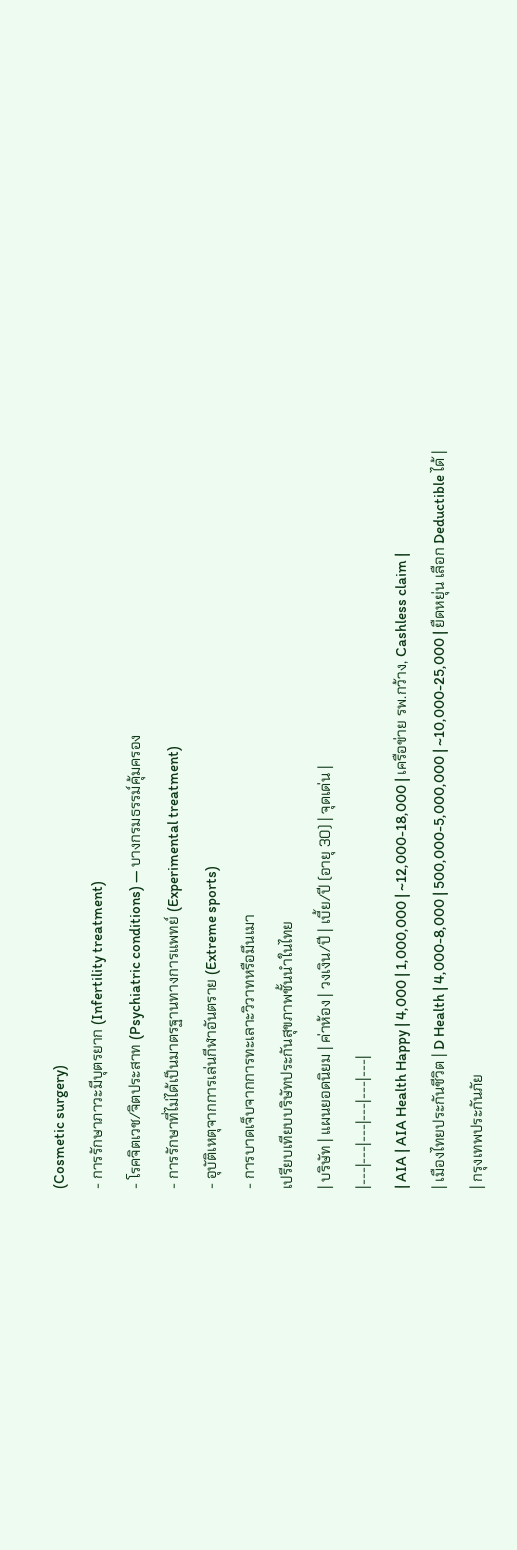(Cosmetic surgery)
- การรักษาภาวะมีบุตรยาก (Infertility treatment)
- โรคจิตเวช/จิตประสาท (Psychiatric conditions) — บางกรมธรรม์คุ้มครอง
- การรักษาที่ไม่ได้เป็นมาตรฐานทางการแพทย์ (Experimental treatment)
- อุบัติเหตุจากการเล่นกีฬาอันตราย (Extreme sports)
- การบาดเจ็บจากการทะเลาะวิวาทหรือมึนเมา
เปรียบเทียบบริษัทประกันสุขภาพชั้นนำในไทย
| บริษัท | แผนยอดนิยม | ค่าห้อง | วงเงิน/ปี | เบี้ย/ปี (อายุ 30) | จุดเด่น |
|---|---|---|---|---|---|
| AIA | AIA Health Happy | 4,000 | 1,000,000 | ~12,000-18,000 | เครือข่าย รพ.กว้าง, Cashless claim |
| เมืองไทยประกันชีวิต | D Health | 4,000-8,000 | 500,000-5,000,000 | ~10,000-25,000 | ยืดหยุ่น เลือก Deductible ได้ |
| กรุงเทพประกันภัย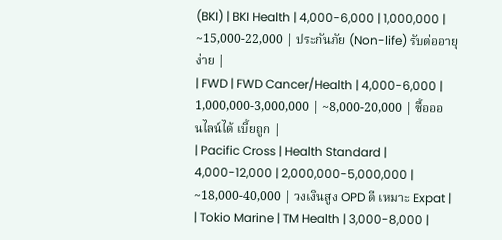(BKI) | BKI Health | 4,000-6,000 | 1,000,000 | ~15,000-22,000 | ประกันภัย (Non-life) รับต่ออายุง่าย |
| FWD | FWD Cancer/Health | 4,000-6,000 | 1,000,000-3,000,000 | ~8,000-20,000 | ซื้อออนไลน์ได้ เบี้ยถูก |
| Pacific Cross | Health Standard | 4,000-12,000 | 2,000,000-5,000,000 | ~18,000-40,000 | วงเงินสูง OPD ดี เหมาะ Expat |
| Tokio Marine | TM Health | 3,000-8,000 |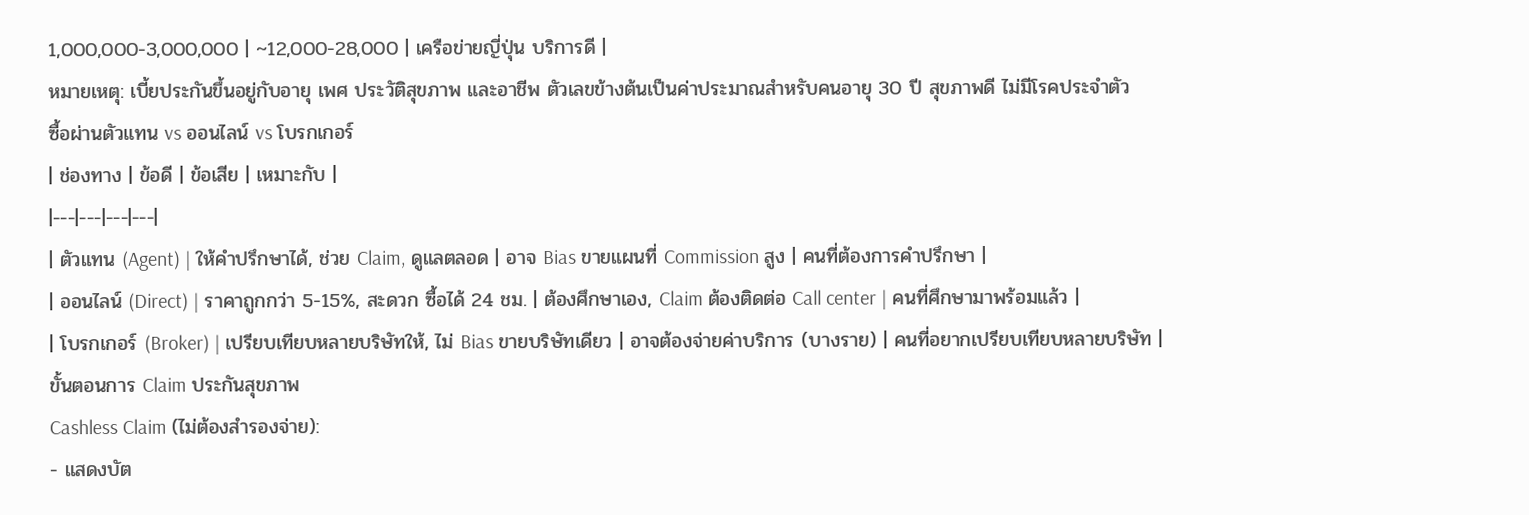1,000,000-3,000,000 | ~12,000-28,000 | เครือข่ายญี่ปุ่น บริการดี |
หมายเหตุ: เบี้ยประกันขึ้นอยู่กับอายุ เพศ ประวัติสุขภาพ และอาชีพ ตัวเลขข้างต้นเป็นค่าประมาณสำหรับคนอายุ 30 ปี สุขภาพดี ไม่มีโรคประจำตัว
ซื้อผ่านตัวแทน vs ออนไลน์ vs โบรกเกอร์
| ช่องทาง | ข้อดี | ข้อเสีย | เหมาะกับ |
|---|---|---|---|
| ตัวแทน (Agent) | ให้คำปรึกษาได้, ช่วย Claim, ดูแลตลอด | อาจ Bias ขายแผนที่ Commission สูง | คนที่ต้องการคำปรึกษา |
| ออนไลน์ (Direct) | ราคาถูกกว่า 5-15%, สะดวก ซื้อได้ 24 ชม. | ต้องศึกษาเอง, Claim ต้องติดต่อ Call center | คนที่ศึกษามาพร้อมแล้ว |
| โบรกเกอร์ (Broker) | เปรียบเทียบหลายบริษัทให้, ไม่ Bias ขายบริษัทเดียว | อาจต้องจ่ายค่าบริการ (บางราย) | คนที่อยากเปรียบเทียบหลายบริษัท |
ขั้นตอนการ Claim ประกันสุขภาพ
Cashless Claim (ไม่ต้องสำรองจ่าย):
- แสดงบัต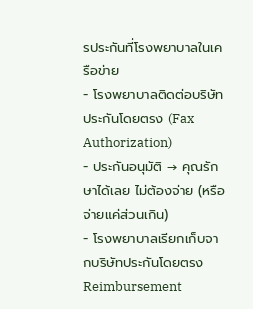รประกันที่โรงพยาบาลในเครือข่าย
- โรงพยาบาลติดต่อบริษัทประกันโดยตรง (Fax Authorization)
- ประกันอนุมัติ → คุณรักษาได้เลย ไม่ต้องจ่าย (หรือจ่ายแค่ส่วนเกิน)
- โรงพยาบาลเรียกเก็บจากบริษัทประกันโดยตรง
Reimbursement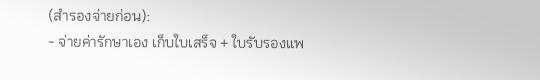(สำรองจ่ายก่อน):
- จ่ายค่ารักษาเอง เก็บใบเสร็จ + ใบรับรองแพ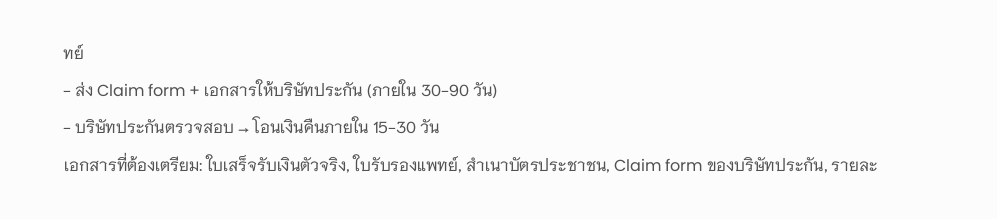ทย์
- ส่ง Claim form + เอกสารให้บริษัทประกัน (ภายใน 30-90 วัน)
- บริษัทประกันตรวจสอบ → โอนเงินคืนภายใน 15-30 วัน
เอกสารที่ต้องเตรียม: ใบเสร็จรับเงินตัวจริง, ใบรับรองแพทย์, สำเนาบัตรประชาชน, Claim form ของบริษัทประกัน, รายละ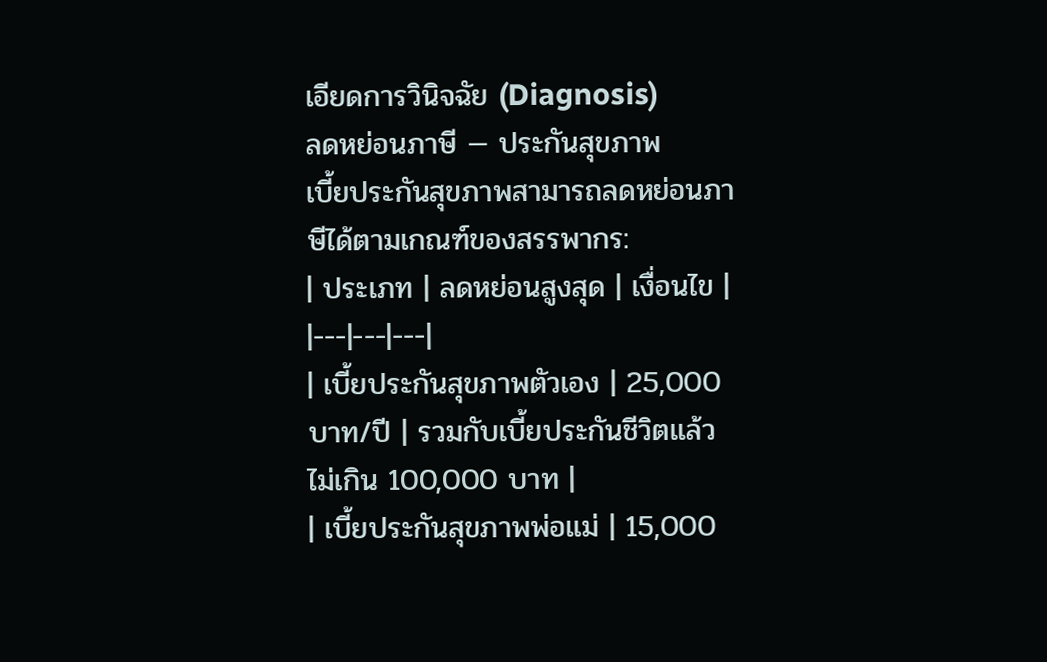เอียดการวินิจฉัย (Diagnosis)
ลดหย่อนภาษี — ประกันสุขภาพ
เบี้ยประกันสุขภาพสามารถลดหย่อนภาษีได้ตามเกณฑ์ของสรรพากร:
| ประเภท | ลดหย่อนสูงสุด | เงื่อนไข |
|---|---|---|
| เบี้ยประกันสุขภาพตัวเอง | 25,000 บาท/ปี | รวมกับเบี้ยประกันชีวิตแล้วไม่เกิน 100,000 บาท |
| เบี้ยประกันสุขภาพพ่อแม่ | 15,000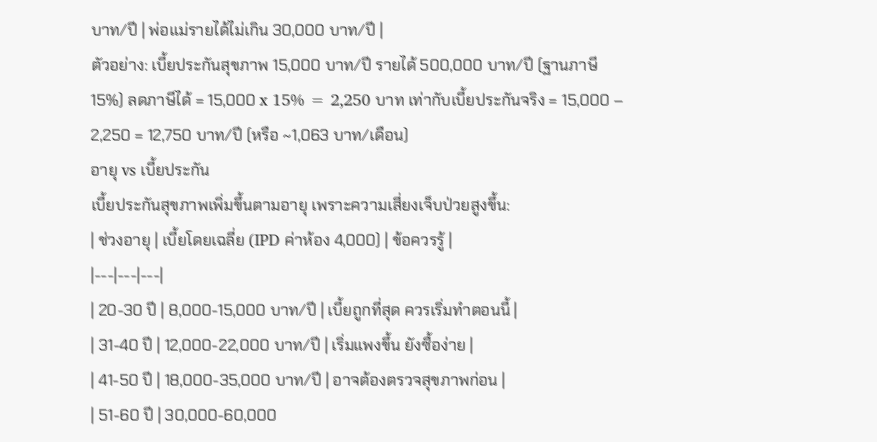บาท/ปี | พ่อแม่รายได้ไม่เกิน 30,000 บาท/ปี |
ตัวอย่าง: เบี้ยประกันสุขภาพ 15,000 บาท/ปี รายได้ 500,000 บาท/ปี (ฐานภาษี 15%) ลดภาษีได้ = 15,000 x 15% = 2,250 บาท เท่ากับเบี้ยประกันจริง = 15,000 – 2,250 = 12,750 บาท/ปี (หรือ ~1,063 บาท/เดือน)
อายุ vs เบี้ยประกัน
เบี้ยประกันสุขภาพเพิ่มขึ้นตามอายุ เพราะความเสี่ยงเจ็บป่วยสูงขึ้น:
| ช่วงอายุ | เบี้ยโดยเฉลี่ย (IPD ค่าห้อง 4,000) | ข้อควรรู้ |
|---|---|---|
| 20-30 ปี | 8,000-15,000 บาท/ปี | เบี้ยถูกที่สุด ควรเริ่มทำตอนนี้ |
| 31-40 ปี | 12,000-22,000 บาท/ปี | เริ่มแพงขึ้น ยังซื้อง่าย |
| 41-50 ปี | 18,000-35,000 บาท/ปี | อาจต้องตรวจสุขภาพก่อน |
| 51-60 ปี | 30,000-60,000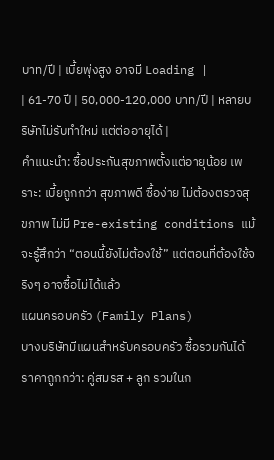บาท/ปี | เบี้ยพุ่งสูง อาจมี Loading |
| 61-70 ปี | 50,000-120,000 บาท/ปี | หลายบริษัทไม่รับทำใหม่ แต่ต่ออายุได้ |
คำแนะนำ: ซื้อประกันสุขภาพตั้งแต่อายุน้อย เพราะ: เบี้ยถูกกว่า สุขภาพดี ซื้อง่าย ไม่ต้องตรวจสุขภาพ ไม่มี Pre-existing conditions แม้จะรู้สึกว่า “ตอนนี้ยังไม่ต้องใช้” แต่ตอนที่ต้องใช้จริงๆ อาจซื้อไม่ได้แล้ว
แผนครอบครัว (Family Plans)
บางบริษัทมีแผนสำหรับครอบครัว ซื้อรวมกันได้ราคาถูกกว่า: คู่สมรส + ลูก รวมในก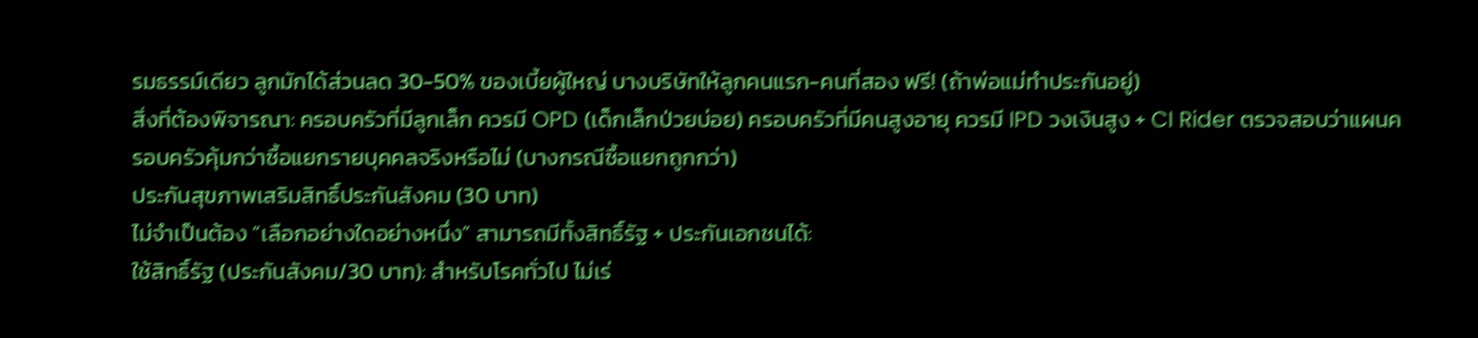รมธรรม์เดียว ลูกมักได้ส่วนลด 30-50% ของเบี้ยผู้ใหญ่ บางบริษัทให้ลูกคนแรก-คนที่สอง ฟรี! (ถ้าพ่อแม่ทำประกันอยู่)
สิ่งที่ต้องพิจารณา: ครอบครัวที่มีลูกเล็ก ควรมี OPD (เด็กเล็กป่วยบ่อย) ครอบครัวที่มีคนสูงอายุ ควรมี IPD วงเงินสูง + CI Rider ตรวจสอบว่าแผนครอบครัวคุ้มกว่าซื้อแยกรายบุคคลจริงหรือไม่ (บางกรณีซื้อแยกถูกกว่า)
ประกันสุขภาพเสริมสิทธิ์ประกันสังคม (30 บาท)
ไม่จำเป็นต้อง “เลือกอย่างใดอย่างหนึ่ง” สามารถมีทั้งสิทธิ์รัฐ + ประกันเอกชนได้:
ใช้สิทธิ์รัฐ (ประกันสังคม/30 บาท): สำหรับโรคทั่วไป ไม่เร่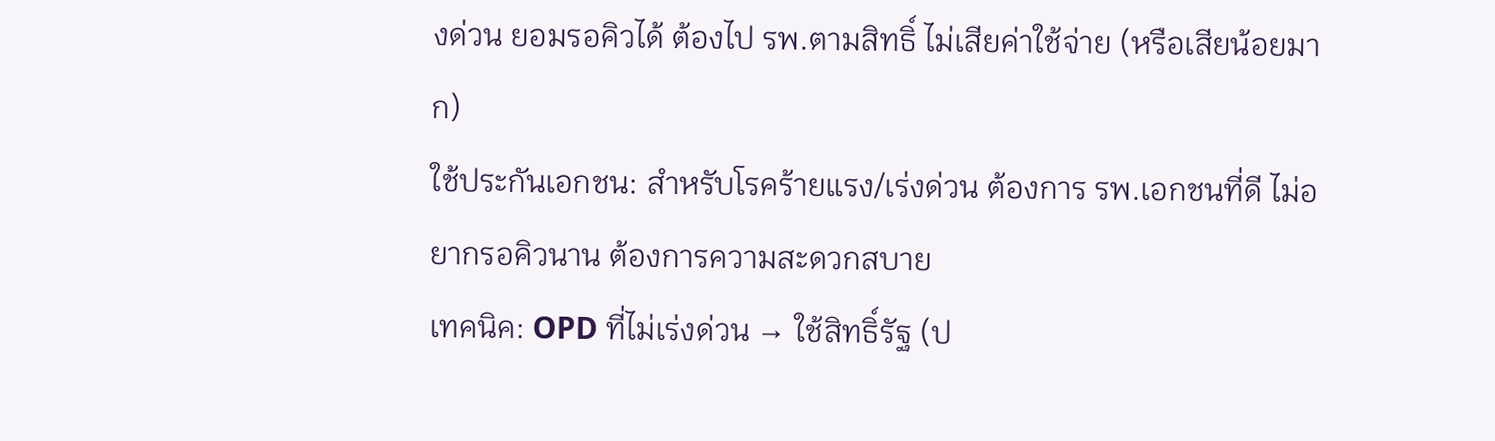งด่วน ยอมรอคิวได้ ต้องไป รพ.ตามสิทธิ์ ไม่เสียค่าใช้จ่าย (หรือเสียน้อยมาก)
ใช้ประกันเอกชน: สำหรับโรคร้ายแรง/เร่งด่วน ต้องการ รพ.เอกชนที่ดี ไม่อยากรอคิวนาน ต้องการความสะดวกสบาย
เทคนิค: OPD ที่ไม่เร่งด่วน → ใช้สิทธิ์รัฐ (ป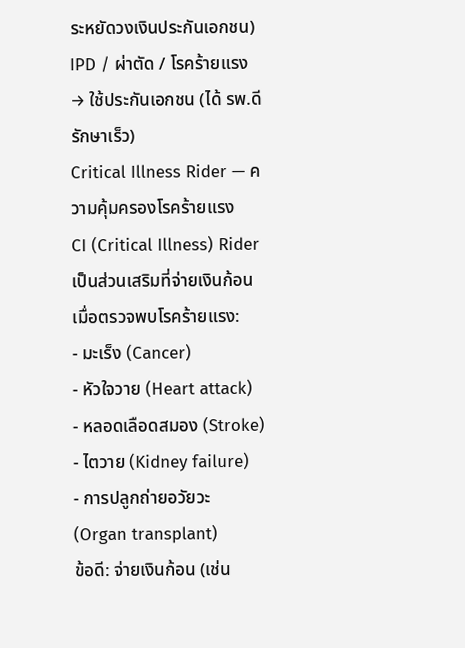ระหยัดวงเงินประกันเอกชน) IPD / ผ่าตัด / โรคร้ายแรง → ใช้ประกันเอกชน (ได้ รพ.ดี รักษาเร็ว)
Critical Illness Rider — ความคุ้มครองโรคร้ายแรง
CI (Critical Illness) Rider เป็นส่วนเสริมที่จ่ายเงินก้อนเมื่อตรวจพบโรคร้ายแรง:
- มะเร็ง (Cancer)
- หัวใจวาย (Heart attack)
- หลอดเลือดสมอง (Stroke)
- ไตวาย (Kidney failure)
- การปลูกถ่ายอวัยวะ (Organ transplant)
ข้อดี: จ่ายเงินก้อน (เช่น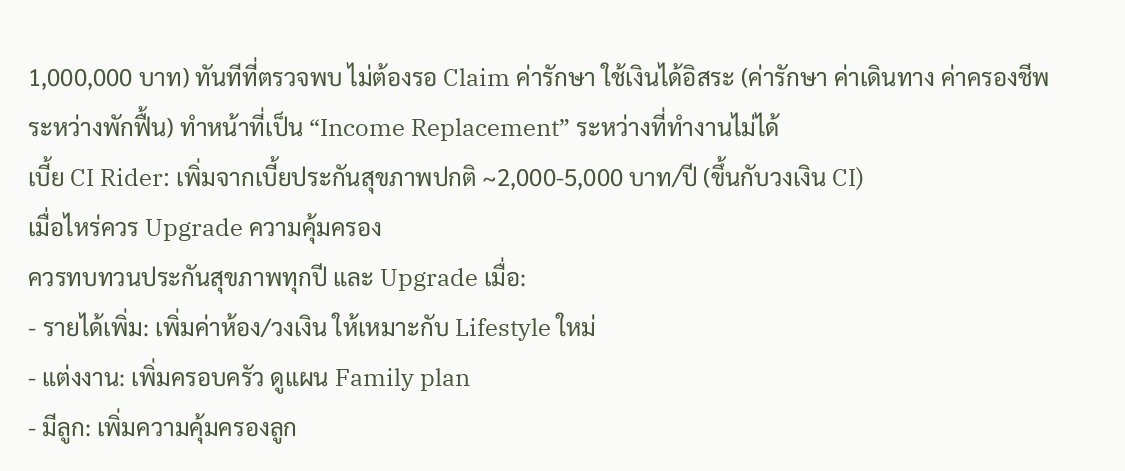1,000,000 บาท) ทันทีที่ตรวจพบ ไม่ต้องรอ Claim ค่ารักษา ใช้เงินได้อิสระ (ค่ารักษา ค่าเดินทาง ค่าครองชีพระหว่างพักฟื้น) ทำหน้าที่เป็น “Income Replacement” ระหว่างที่ทำงานไม่ได้
เบี้ย CI Rider: เพิ่มจากเบี้ยประกันสุขภาพปกติ ~2,000-5,000 บาท/ปี (ขึ้นกับวงเงิน CI)
เมื่อไหร่ควร Upgrade ความคุ้มครอง
ควรทบทวนประกันสุขภาพทุกปี และ Upgrade เมื่อ:
- รายได้เพิ่ม: เพิ่มค่าห้อง/วงเงิน ให้เหมาะกับ Lifestyle ใหม่
- แต่งงาน: เพิ่มครอบครัว ดูแผน Family plan
- มีลูก: เพิ่มความคุ้มครองลูก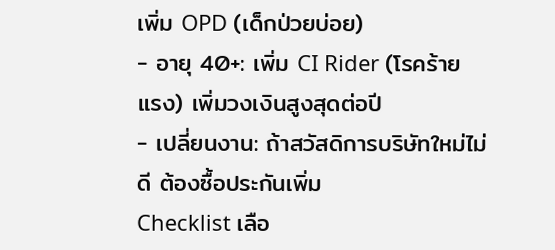เพิ่ม OPD (เด็กป่วยบ่อย)
- อายุ 40+: เพิ่ม CI Rider (โรคร้ายแรง) เพิ่มวงเงินสูงสุดต่อปี
- เปลี่ยนงาน: ถ้าสวัสดิการบริษัทใหม่ไม่ดี ต้องซื้อประกันเพิ่ม
Checklist เลือ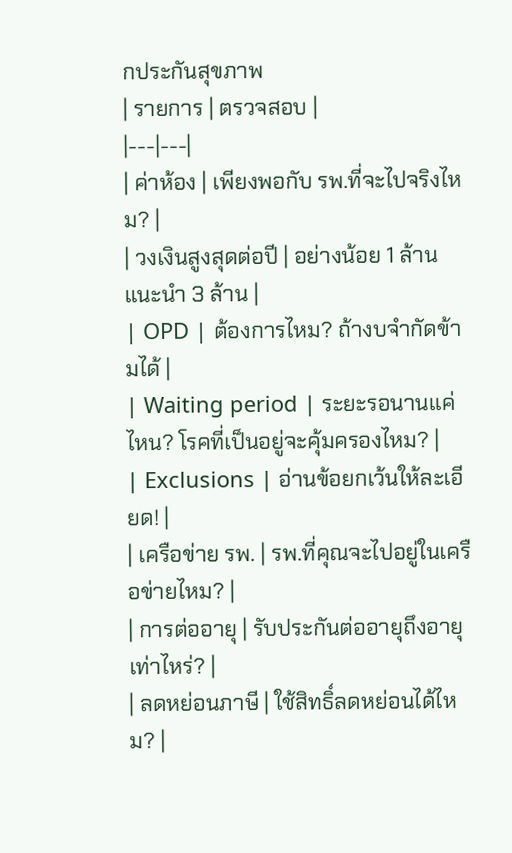กประกันสุขภาพ
| รายการ | ตรวจสอบ |
|---|---|
| ค่าห้อง | เพียงพอกับ รพ.ที่จะไปจริงไหม? |
| วงเงินสูงสุดต่อปี | อย่างน้อย 1 ล้าน แนะนำ 3 ล้าน |
| OPD | ต้องการไหม? ถ้างบจำกัดข้ามได้ |
| Waiting period | ระยะรอนานแค่ไหน? โรคที่เป็นอยู่จะคุ้มครองไหม? |
| Exclusions | อ่านข้อยกเว้นให้ละเอียด! |
| เครือข่าย รพ. | รพ.ที่คุณจะไปอยู่ในเครือข่ายไหม? |
| การต่ออายุ | รับประกันต่ออายุถึงอายุเท่าไหร่? |
| ลดหย่อนภาษี | ใช้สิทธิ์ลดหย่อนได้ไหม? |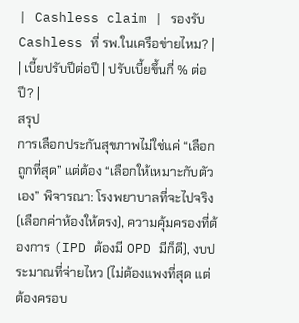| Cashless claim | รองรับ Cashless ที่ รพ.ในเครือข่ายไหม? |
| เบี้ยปรับปีต่อปี | ปรับเบี้ยขึ้นกี่ % ต่อปี? |
สรุป
การเลือกประกันสุขภาพไม่ใช่แค่ “เลือกถูกที่สุด” แต่ต้อง “เลือกให้เหมาะกับตัวเอง” พิจารณา: โรงพยาบาลที่จะไปจริง (เลือกค่าห้องให้ตรง), ความคุ้มครองที่ต้องการ (IPD ต้องมี OPD มีก็ดี), งบประมาณที่จ่ายไหว (ไม่ต้องแพงที่สุด แต่ต้องครอบ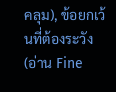คลุม), ข้อยกเว้นที่ต้องระวัง (อ่าน Fine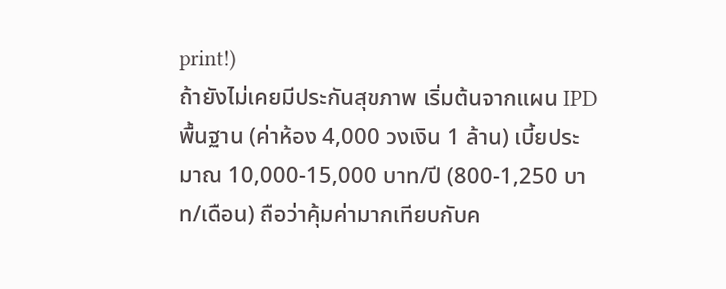print!)
ถ้ายังไม่เคยมีประกันสุขภาพ เริ่มต้นจากแผน IPD พื้นฐาน (ค่าห้อง 4,000 วงเงิน 1 ล้าน) เบี้ยประมาณ 10,000-15,000 บาท/ปี (800-1,250 บาท/เดือน) ถือว่าคุ้มค่ามากเทียบกับค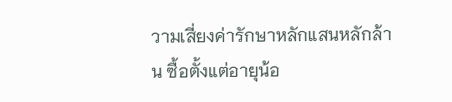วามเสี่ยงค่ารักษาหลักแสนหลักล้าน ซื้อตั้งแต่อายุน้อ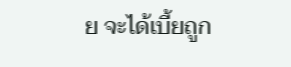ย จะได้เบี้ยถูก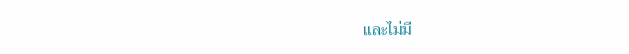และไม่มี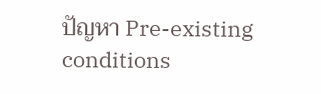ปัญหา Pre-existing conditions